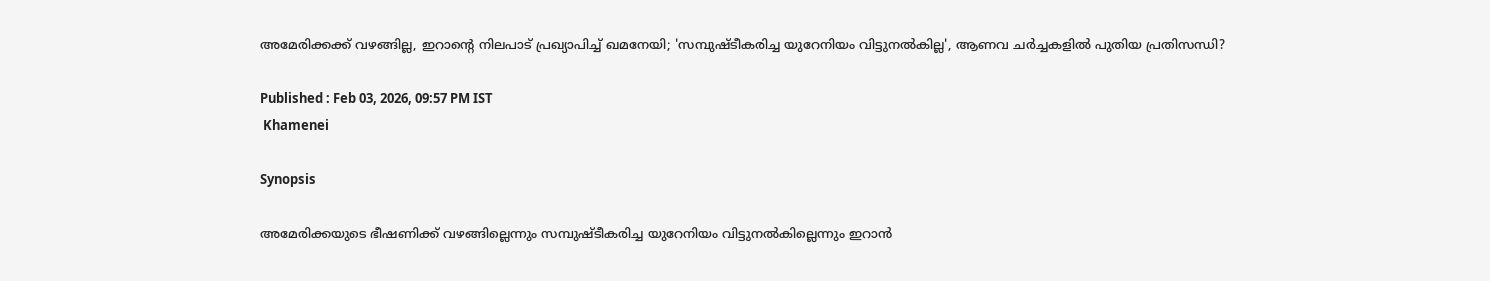അമേരിക്കക്ക് വഴങ്ങില്ല, ഇറാന്‍റെ നിലപാട് പ്രഖ്യാപിച്ച് ഖമനേയി; 'സമ്പുഷ്ടീകരിച്ച യുറേനിയം വിട്ടുനൽകില്ല', ആണവ ചർച്ചകളിൽ പുതിയ പ്രതിസന്ധി?

Published : Feb 03, 2026, 09:57 PM IST
 Khamenei

Synopsis

അമേരിക്കയുടെ ഭീഷണിക്ക് വഴങ്ങില്ലെന്നും സമ്പുഷ്ടീകരിച്ച യുറേനിയം വിട്ടുനൽകില്ലെന്നും ഇറാൻ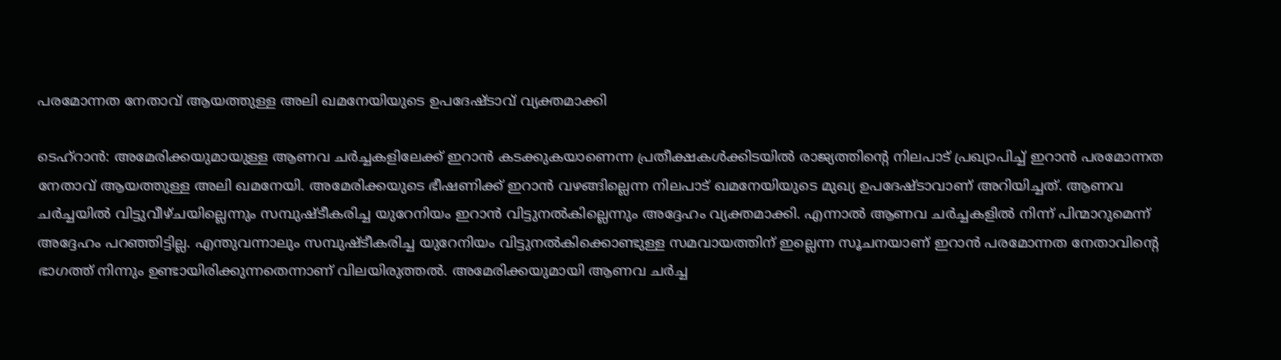പരമോന്നത നേതാവ് ആയത്തുള്ള അലി ഖമനേയിയുടെ ഉപദേഷ്ടാവ് വ്യക്തമാക്കി

ടെഹ്റാൻ: അമേരിക്കയുമായുള്ള ആണവ ചർച്ചകളിലേക്ക് ഇറാൻ കടക്കുകയാണെന്ന പ്രതീക്ഷകൾക്കിടയിൽ രാജ്യത്തിന്‍റെ നിലപാട് പ്രഖ്യാപിച്ച് ഇറാൻ പരമോന്നത നേതാവ് ആയത്തുള്ള അലി ഖമനേയി. അമേരിക്കയുടെ ഭീഷണിക്ക് ഇറാൻ വഴങ്ങില്ലെന്ന നിലപാട് ഖമനേയിയുടെ മുഖ്യ ഉപദേഷ്ടാവാണ് അറിയിച്ചത്. ആണവ ചർച്ചയിൽ വിട്ടുവീഴ്ചയില്ലെന്നും സമ്പുഷ്ടീകരിച്ച യുറേനിയം ഇറാൻ വിട്ടുനൽകില്ലെന്നും അദ്ദേഹം വ്യക്തമാക്കി. എന്നാൽ ആണവ ചർച്ചകളിൽ നിന്ന് പിന്മാറുമെന്ന് അദ്ദേഹം പറഞ്ഞിട്ടില്ല. എന്തുവന്നാലും സമ്പുഷ്ടീകരിച്ച യുറേനിയം വിട്ടുനൽകിക്കൊണ്ടുള്ള സമവായത്തിന് ഇല്ലെന്ന സൂചനയാണ് ഇറാൻ പരമോന്നത നേതാവിന്‍റെ ഭാഗത്ത് നിന്നും ഉണ്ടായിരിക്കുന്നതെന്നാണ് വിലയിരുത്തൽ. അമേരിക്കയുമായി ആണവ ചർച്ച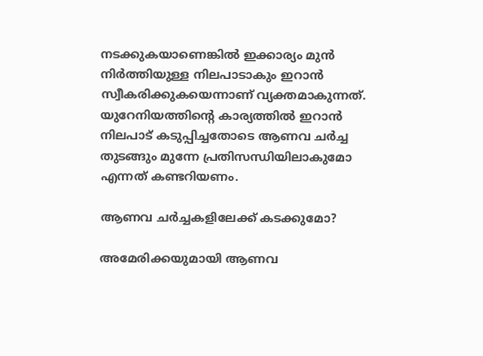നടക്കുകയാണെങ്കിൽ ഇക്കാര്യം മുൻ നിർത്തിയുള്ള നിലപാടാകും ഇറാൻ സ്വീകരിക്കുകയെന്നാണ് വ്യക്തമാകുന്നത്. യുറേനിയത്തിന്‍റെ കാര്യത്തിൽ ഇറാൻ നിലപാട് കടുപ്പിച്ചതോടെ ആണവ ചർച്ച തുടങ്ങും മുന്നേ പ്രതിസന്ധിയിലാകുമോ എന്നത് കണ്ടറിയണം.

ആണവ ചർച്ചകളിലേക്ക് കടക്കുമോ?

അമേരിക്കയുമായി ആണവ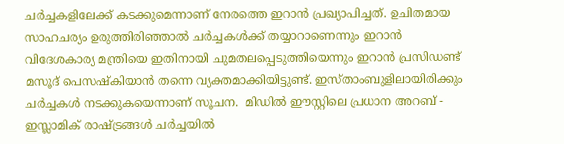ചർച്ചകളിലേക്ക് കടക്കുമെന്നാണ് നേരത്തെ ഇറാൻ പ്രഖ്യാപിച്ചത്. ഉചിതമായ സാഹചര്യം ഉരുത്തിരിഞ്ഞാൽ ചർച്ചകൾക്ക് തയ്യാറാണെന്നും ഇറാൻ വിദേശകാര്യ മന്ത്രിയെ ഇതിനായി ചുമതലപ്പെടുത്തിയെന്നും ഇറാൻ പ്രസിഡണ്ട് മസൂദ് പെസഷ്കിയാൻ തന്നെ വ്യക്തമാക്കിയിട്ടുണ്ട്. ഇസ്താംബുളിലായിരിക്കും ചർച്ചകൾ നടക്കുകയെന്നാണ് സൂചന.  മിഡിൽ ഈസ്റ്റിലെ പ്രധാന അറബ് - ഇസ്ലാമിക് രാഷ്ട്രങ്ങൾ ചർച്ചയിൽ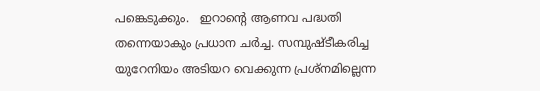പങ്കെടുക്കും.   ഇറാന്റെ ആണവ പദ്ധതി തന്നെയാകും പ്രധാന ചർച്ച. സമ്പുഷ്ടീകരിച്ച യുറേനിയം അടിയറ വെക്കുന്ന പ്രശ്നമില്ലെന്ന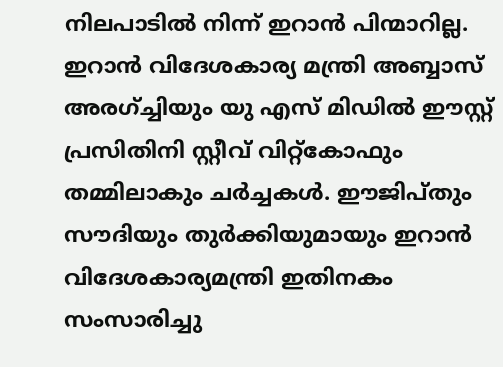നിലപാടിൽ നിന്ന് ഇറാൻ പിന്മാറില്ല. ഇറാൻ വിദേശകാര്യ മന്ത്രി അബ്ബാസ് അരഗ്ച്ചിയും യു എസ് മിഡിൽ ഈസ്റ്റ് പ്രസിതിനി സ്റ്റീവ് വിറ്റ്കോഫും തമ്മിലാകും ചർച്ചകൾ. ഈജിപ്തും സൗദിയും തുർക്കിയുമായും ഇറാൻ വിദേശകാര്യമന്ത്രി ഇതിനകം സംസാരിച്ചു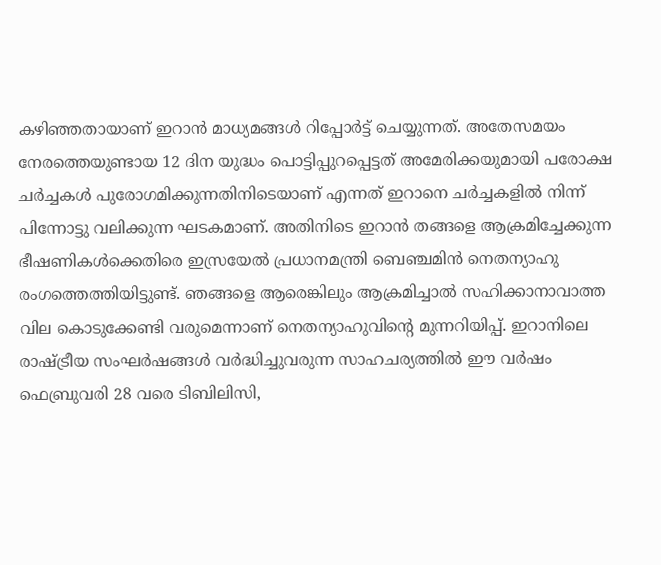കഴിഞ്ഞതായാണ് ഇറാൻ മാധ്യമങ്ങൾ റിപ്പോർട്ട് ചെയ്യുന്നത്. അതേസമയം നേരത്തെയുണ്ടായ 12 ദിന യുദ്ധം പൊട്ടിപ്പുറപ്പെട്ടത് അമേരിക്കയുമായി പരോക്ഷ ചർച്ചകൾ പുരോഗമിക്കുന്നതിനിടെയാണ് എന്നത് ഇറാനെ ചർച്ചകളിൽ നിന്ന് പിന്നോട്ടു വലിക്കുന്ന ഘടകമാണ്. അതിനിടെ ഇറാൻ തങ്ങളെ ആക്രമിച്ചേക്കുന്ന ഭീഷണികൾക്കെതിരെ ഇസ്രയേൽ പ്രധാനമന്ത്രി ബെഞ്ചമിൻ നെതന്യാഹു രംഗത്തെത്തിയിട്ടുണ്ട്. ഞങ്ങളെ ആരെങ്കിലും ആക്രമിച്ചാൽ സഹിക്കാനാവാത്ത വില കൊടുക്കേണ്ടി വരുമെന്നാണ് നെതന്യാഹുവിന്‍റെ മുന്നറിയിപ്പ്. ഇറാനിലെ രാഷ്ട്രീയ സംഘർഷങ്ങൾ വർദ്ധിച്ചുവരുന്ന സാഹചര്യത്തിൽ ഈ വർഷം ഫെബ്രുവരി 28 വരെ ടിബിലിസി,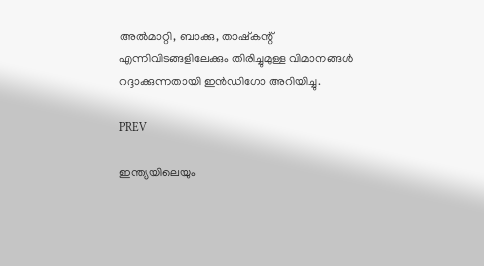അൽമാറ്റി, ബാക്കു, താഷ്‌കന്റ് എന്നിവിടങ്ങളിലേക്കും തിരിച്ചുമുള്ള വിമാനങ്ങൾ റദ്ദാക്കുന്നതായി ഇൻഡിഗോ അറിയിച്ചു.

PREV

ഇന്ത്യയിലെയും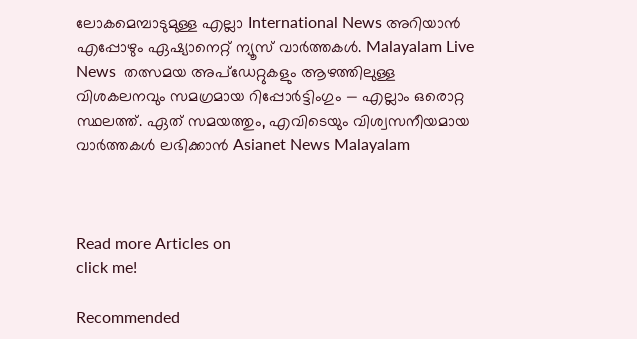ലോകമെമ്പാടുമുള്ള എല്ലാ International News അറിയാൻ എപ്പോഴും ഏഷ്യാനെറ്റ് ന്യൂസ് വാർത്തകൾ. Malayalam Live News  തത്സമയ അപ്‌ഡേറ്റുകളും ആഴത്തിലുള്ള വിശകലനവും സമഗ്രമായ റിപ്പോർട്ടിംഗും — എല്ലാം ഒരൊറ്റ സ്ഥലത്ത്. ഏത് സമയത്തും, എവിടെയും വിശ്വസനീയമായ വാർത്തകൾ ലഭിക്കാൻ Asianet News Malayalam



Read more Articles on
click me!

Recommended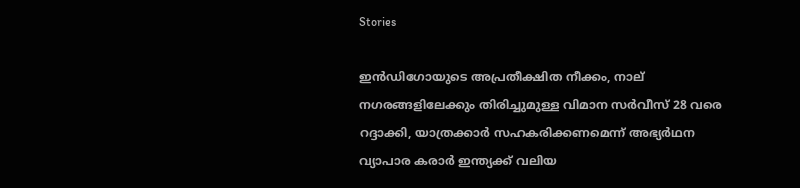Stories

ഇന്‍ഡിഗോയുടെ അപ്രതീക്ഷിത നീക്കം, നാല് നഗരങ്ങളിലേക്കും തിരിച്ചുമുള്ള വിമാന സർവീസ് 28 വരെ റദ്ദാക്കി, യാത്രക്കാർ സഹകരിക്കണമെന്ന് അഭ്യർഥന
വ്യാപാര കരാർ ഇന്ത്യക്ക് വലിയ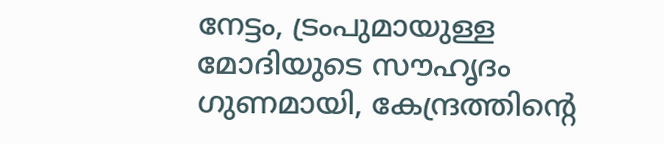നേട്ടം, ട്രംപുമായുള്ള മോദിയുടെ സൗഹൃദം ഗുണമായി, കേന്ദ്രത്തിന്‍റെ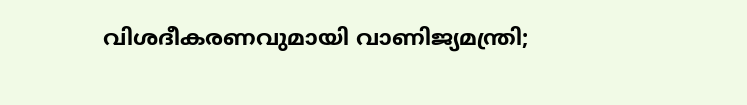വിശദീകരണവുമായി വാണിജ്യമന്ത്രി;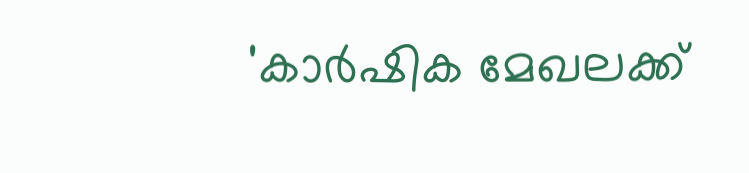'കാർഷിക മേഖലക്ക്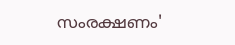സംരക്ഷണം'